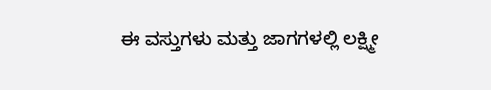ಈ ವಸ್ತುಗಳು ಮತ್ತು ಜಾಗಗಳಲ್ಲಿ ಲಕ್ಷ್ಮೀ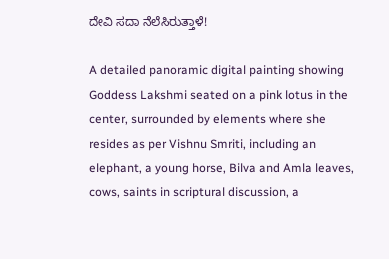ದೇವಿ ಸದಾ ನೆಲೆಸಿರುತ್ತಾಳೆ!

A detailed panoramic digital painting showing Goddess Lakshmi seated on a pink lotus in the center, surrounded by elements where she resides as per Vishnu Smriti, including an elephant, a young horse, Bilva and Amla leaves, cows, saints in scriptural discussion, a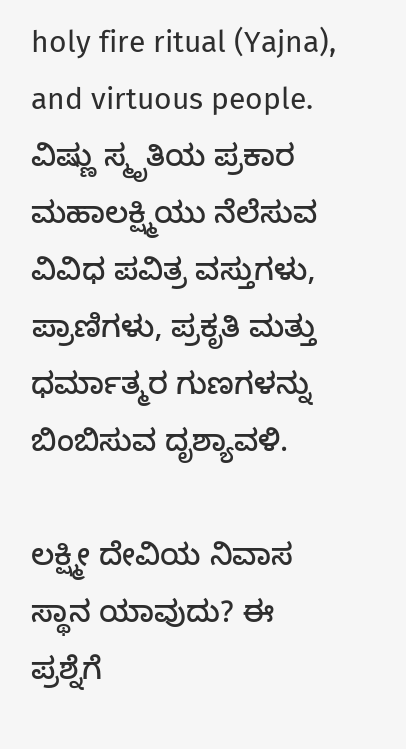holy fire ritual (Yajna), and virtuous people.
ವಿಷ್ಣು ಸ್ಮೃತಿಯ ಪ್ರಕಾರ ಮಹಾಲಕ್ಷ್ಮಿಯು ನೆಲೆಸುವ ವಿವಿಧ ಪವಿತ್ರ ವಸ್ತುಗಳು, ಪ್ರಾಣಿಗಳು, ಪ್ರಕೃತಿ ಮತ್ತು ಧರ್ಮಾತ್ಮರ ಗುಣಗಳನ್ನು ಬಿಂಬಿಸುವ ದೃಶ್ಯಾವಳಿ.

ಲಕ್ಷ್ಮೀ ದೇವಿಯ ನಿವಾಸ ಸ್ಥಾನ ಯಾವುದು? ಈ ಪ್ರಶ್ನೆಗೆ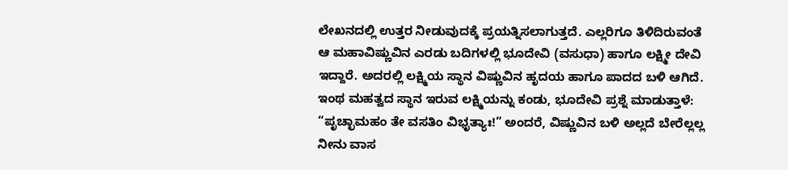ಲೇಖನದಲ್ಲಿ ಉತ್ತರ ನೀಡುವುದಕ್ಕೆ ಪ್ರಯತ್ನಿಸಲಾಗುತ್ತದೆ. ಎಲ್ಲರಿಗೂ ತಿಳಿದಿರುವಂತೆ ಆ ಮಹಾವಿಷ್ಣುವಿನ ಎರಡು ಬದಿಗಳಲ್ಲಿ ಭೂದೇವಿ (ವಸುಧಾ) ಹಾಗೂ ಲಕ್ಷ್ಮೀ ದೇವಿ ಇದ್ದಾರೆ. ಅದರಲ್ಲಿ ಲಕ್ಷ್ಮಿಯ ಸ್ಥಾನ ವಿಷ್ಣುವಿನ ಹೃದಯ ಹಾಗೂ ಪಾದದ ಬಳಿ ಆಗಿದೆ. ಇಂಥ ಮಹತ್ವದ ಸ್ಥಾನ ಇರುವ ಲಕ್ಷ್ಮಿಯನ್ನು ಕಂಡು, ಭೂದೇವಿ ಪ್ರಶ್ನೆ ಮಾಡುತ್ತಾಳೆ: “ಪೃಚ್ಛಾಮಹಂ ತೇ ವಸತಿಂ ವಿಭೃತ್ಯಾಃ!” ಅಂದರೆ, ವಿಷ್ಣುವಿನ ಬಳಿ ಅಲ್ಲದೆ ಬೇರೆಲ್ಲಲ್ಲ ನೀನು ವಾಸ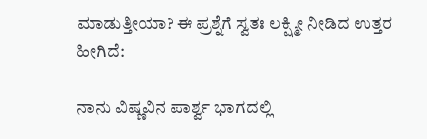ಮಾಡುತ್ತೀಯಾ? ಈ ಪ್ರಶ್ನೆಗೆ ಸ್ವತಃ ಲಕ್ಷ್ಮೀ ನೀಡಿದ ಉತ್ತರ ಹೀಗಿದೆ:

ನಾನು ವಿಷ್ಣವಿನ ಪಾರ್ಶ್ವ ಭಾಗದಲ್ಲಿ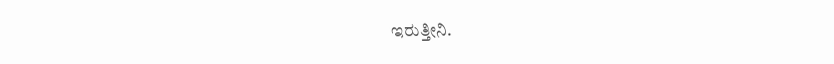ಇರುತ್ತೀನಿ.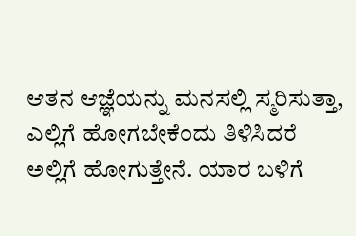ಆತನ ಆಜ್ಞೆಯನ್ನು ಮನಸಲ್ಲಿ ಸ್ಮರಿಸುತ್ತಾ, ಎಲ್ಲಿಗೆ ಹೋಗಬೇಕೆಂದು ತಿಳಿಸಿದರೆ ಅಲ್ಲಿಗೆ ಹೋಗುತ್ತೇನೆ. ಯಾರ ಬಳಿಗೆ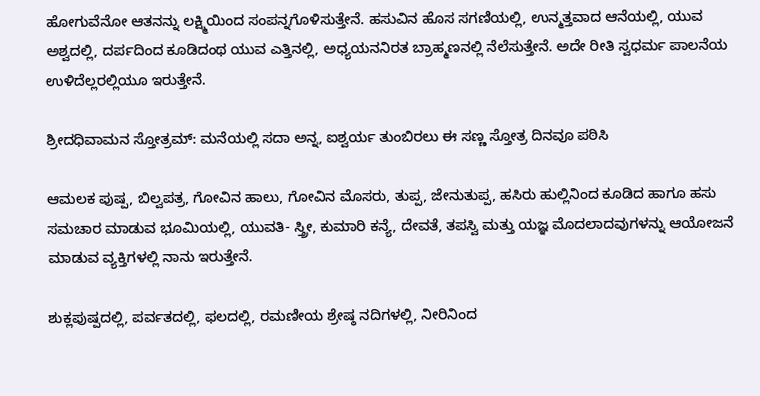ಹೋಗುವೆನೋ ಆತನನ್ನು ಲಕ್ಷ್ಮಿಯಿಂದ ಸಂಪನ್ನಗೊಳಿಸುತ್ತೇನೆ. ಹಸುವಿನ ಹೊಸ ಸಗಣಿಯಲ್ಲಿ, ಉನ್ಮತ್ತವಾದ ಆನೆಯಲ್ಲಿ, ಯುವ ಅಶ್ವದಲ್ಲಿ, ದರ್ಪದಿಂದ ಕೂಡಿದಂಥ ಯುವ ಎತ್ತಿನಲ್ಲಿ, ಅಧ್ಯಯನನಿರತ ಬ್ರಾಹ್ಮಣನಲ್ಲಿ ನೆಲೆಸುತ್ತೇನೆ. ಅದೇ ರೀತಿ ಸ್ವಧರ್ಮ ಪಾಲನೆಯ ಉಳಿದೆಲ್ಲರಲ್ಲಿಯೂ ಇರುತ್ತೇನೆ.

ಶ್ರೀದಧಿವಾಮನ ಸ್ತೋತ್ರಮ್: ಮನೆಯಲ್ಲಿ ಸದಾ ಅನ್ನ, ಐಶ್ವರ್ಯ ತುಂಬಿರಲು ಈ ಸಣ್ಣ ಸ್ತೋತ್ರ ದಿನವೂ ಪಠಿಸಿ

ಆಮಲಕ ಪುಷ್ಪ, ಬಿಲ್ವಪತ್ರ, ಗೋವಿನ ಹಾಲು, ಗೋವಿನ ಮೊಸರು, ತುಪ್ಪ, ಜೇನುತುಪ್ಪ, ಹಸಿರು ಹುಲ್ಲಿನಿಂದ ಕೂಡಿದ ಹಾಗೂ ಹಸು ಸಮಚಾರ ಮಾಡುವ ಭೂಮಿಯಲ್ಲಿ, ಯುವತಿ- ಸ್ತ್ರೀ, ಕುಮಾರಿ ಕನ್ಯೆ, ದೇವತೆ, ತಪಸ್ವಿ ಮತ್ತು ಯಜ್ಞ ಮೊದಲಾದವುಗಳನ್ನು ಆಯೋಜನೆ ಮಾಡುವ ವ್ಯಕ್ತಿಗಳಲ್ಲಿ ನಾನು ಇರುತ್ತೇನೆ.

ಶುಕ್ಲಪುಷ್ಪದಲ್ಲಿ, ಪರ್ವತದಲ್ಲಿ, ಫಲದಲ್ಲಿ, ರಮಣೀಯ ಶ್ರೇಷ್ಠ ನದಿಗಳಲ್ಲಿ, ನೀರಿನಿಂದ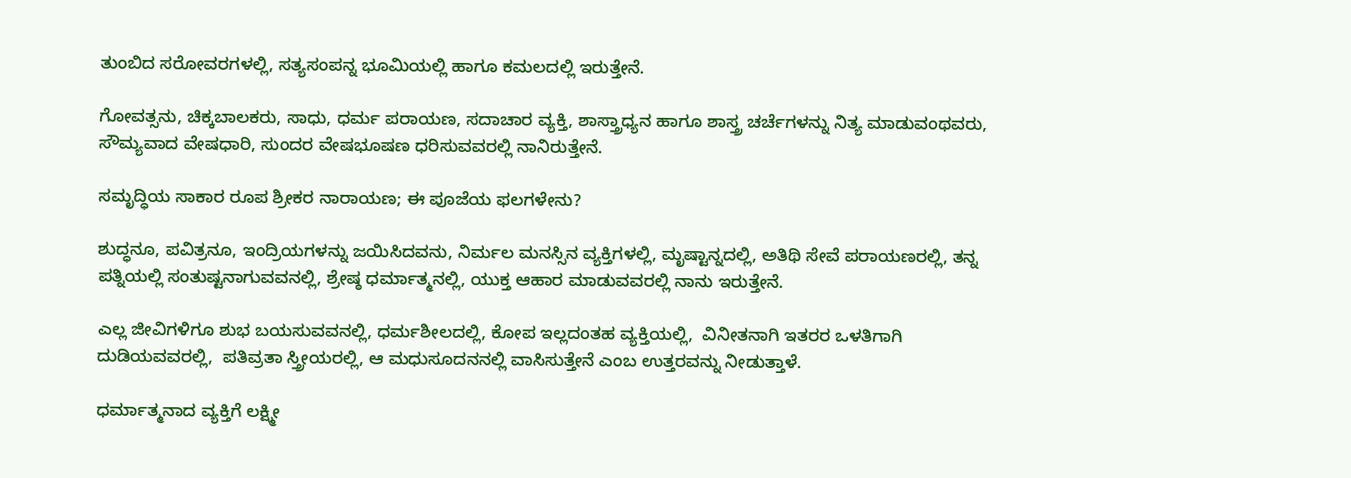ತುಂಬಿದ ಸರೋವರಗಳಲ್ಲಿ, ಸತ್ಯಸಂಪನ್ನ ಭೂಮಿಯಲ್ಲಿ ಹಾಗೂ ಕಮಲದಲ್ಲಿ ಇರುತ್ತೇನೆ.

ಗೋವತ್ಸನು, ಚಿಕ್ಕಬಾಲಕರು, ಸಾಧು, ಧರ್ಮ ಪರಾಯಣ, ಸದಾಚಾರ ವ್ಯಕ್ತಿ, ಶಾಸ್ತ್ರಾಧ್ಯನ ಹಾಗೂ ಶಾಸ್ತ್ರ ಚರ್ಚೆಗಳನ್ನು ನಿತ್ಯ ಮಾಡುವಂಥವರು, ಸೌಮ್ಯವಾದ ವೇಷಧಾರಿ, ಸುಂದರ ವೇಷಭೂಷಣ ಧರಿಸುವವರಲ್ಲಿ ನಾನಿರುತ್ತೇನೆ.

ಸಮೃದ್ಧಿಯ ಸಾಕಾರ ರೂಪ ಶ್ರೀಕರ ನಾರಾಯಣ; ಈ ಪೂಜೆಯ ಫಲಗಳೇನು?

ಶುದ್ಧನೂ, ಪವಿತ್ರನೂ, ಇಂದ್ರಿಯಗಳನ್ನು ಜಯಿಸಿದವನು, ನಿರ್ಮಲ ಮನಸ್ಸಿನ ವ್ಯಕ್ತಿಗಳಲ್ಲಿ, ಮೃಷ್ಟಾನ್ನದಲ್ಲಿ, ಅತಿಥಿ ಸೇವೆ ಪರಾಯಣರಲ್ಲಿ, ತನ್ನ ಪತ್ನಿಯಲ್ಲಿ ಸಂತುಷ್ಟನಾಗುವವನಲ್ಲಿ, ಶ್ರೇಷ್ಠ ಧರ್ಮಾತ್ಮನಲ್ಲಿ, ಯುಕ್ತ ಆಹಾರ ಮಾಡುವವರಲ್ಲಿ ನಾನು ಇರುತ್ತೇನೆ.

ಎಲ್ಲ ಜೀವಿಗಳಿಗೂ ಶುಭ ಬಯಸುವವನಲ್ಲಿ, ಧರ್ಮಶೀಲದಲ್ಲಿ, ಕೋಪ ಇಲ್ಲದಂತಹ ವ್ಯಕ್ತಿಯಲ್ಲಿ,  ವಿನೀತನಾಗಿ ಇತರರ ಒಳತಿಗಾಗಿ ದುಡಿಯವವರಲ್ಲಿ,  ಪತಿವ್ರತಾ ಸ್ತ್ರೀಯರಲ್ಲಿ, ಆ ಮಧುಸೂದನನಲ್ಲಿ ವಾಸಿಸುತ್ತೇನೆ ಎಂಬ ಉತ್ತರವನ್ನು ನೀಡುತ್ತಾಳೆ.

ಧರ್ಮಾತ್ಮನಾದ ವ್ಯಕ್ತಿಗೆ ಲಕ್ಷ್ಮೀ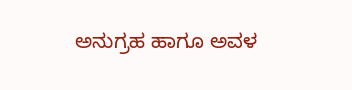ಅನುಗ್ರಹ ಹಾಗೂ ಅವಳ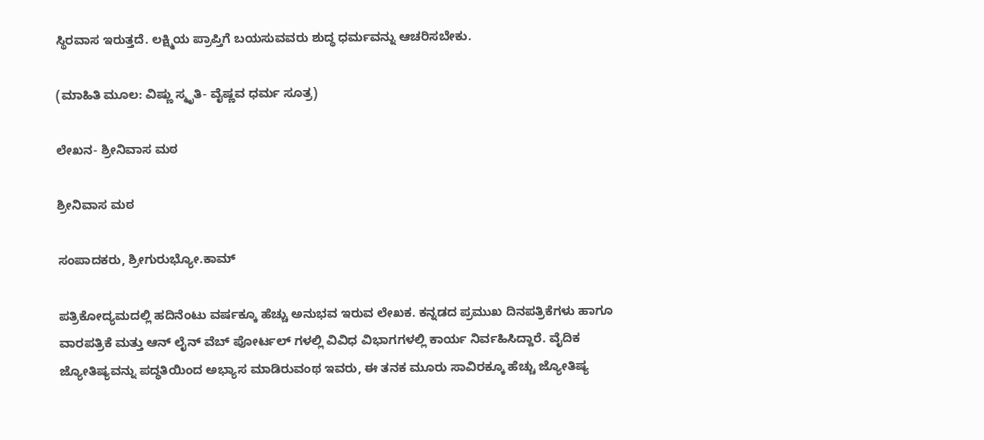ಸ್ಥಿರವಾಸ ಇರುತ್ತದೆ. ಲಕ್ಷ್ಮಿಯ ಪ್ರಾಪ್ತಿಗೆ ಬಯಸುವವರು ಶುದ್ಧ ಧರ್ಮವನ್ನು ಆಚರಿಸಬೇಕು.

(ಮಾಹಿತಿ ಮೂಲ: ವಿಷ್ಣು ಸ್ಮೃತಿ- ವೈಷ್ಣವ ಧರ್ಮ ಸೂತ್ರ)

ಲೇಖನ- ಶ್ರೀನಿವಾಸ ಮಠ

ಶ್ರೀನಿವಾಸ ಮಠ

ಸಂಪಾದಕರು, ಶ್ರೀಗುರುಭ್ಯೋ.ಕಾಮ್

ಪತ್ರಿಕೋದ್ಯಮದಲ್ಲಿ ಹದಿನೆಂಟು ವರ್ಷಕ್ಕೂ ಹೆಚ್ಚು ಅನುಭವ ಇರುವ ಲೇಖಕ. ಕನ್ನಡದ ಪ್ರಮುಖ ದಿನಪತ್ರಿಕೆಗಳು ಹಾಗೂ ವಾರಪತ್ರಿಕೆ ಮತ್ತು ಆನ್ ಲೈನ್ ವೆಬ್ ಪೋರ್ಟಲ್ ಗಳಲ್ಲಿ ವಿವಿಧ ವಿಭಾಗಗಳಲ್ಲಿ ಕಾರ್ಯ ನಿರ್ವಹಿಸಿದ್ದಾರೆ. ವೈದಿಕ ಜ್ಯೋತಿಷ್ಯವನ್ನು ಪದ್ಧತಿಯಿಂದ ಅಭ್ಯಾಸ ಮಾಡಿರುವಂಥ ಇವರು, ಈ ತನಕ ಮೂರು ಸಾವಿರಕ್ಕೂ ಹೆಚ್ಚು ಜ್ಯೋತಿಷ್ಯ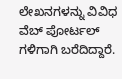ಲೇಖನಗಳನ್ನು ವಿವಿಧ ವೆಬ್ ಪೋರ್ಟಲ್ ಗಳಿಗಾಗಿ ಬರೆದಿದ್ದಾರೆ.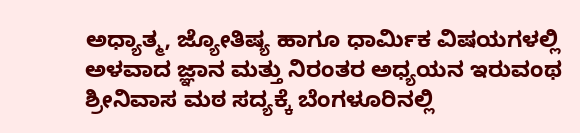ಅಧ್ಯಾತ್ಮ, ಜ್ಯೋತಿಷ್ಯ ಹಾಗೂ ಧಾರ್ಮಿಕ ವಿಷಯಗಳಲ್ಲಿ ಅಳವಾದ ಜ್ಞಾನ ಮತ್ತು ನಿರಂತರ ಅಧ್ಯಯನ ಇರುವಂಥ ಶ್ರೀನಿವಾಸ ಮಠ ಸದ್ಯಕ್ಕೆ ಬೆಂಗಳೂರಿನಲ್ಲಿ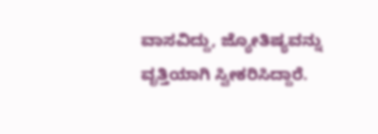ವಾಸವಿದ್ದು, ಜ್ಯೋತಿಷ್ಯವನ್ನು ವೃತ್ತಿಯಾಗಿ ಸ್ವೀಕರಿಸಿದ್ದಾರೆ.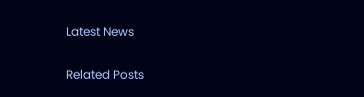Latest News

Related Posts